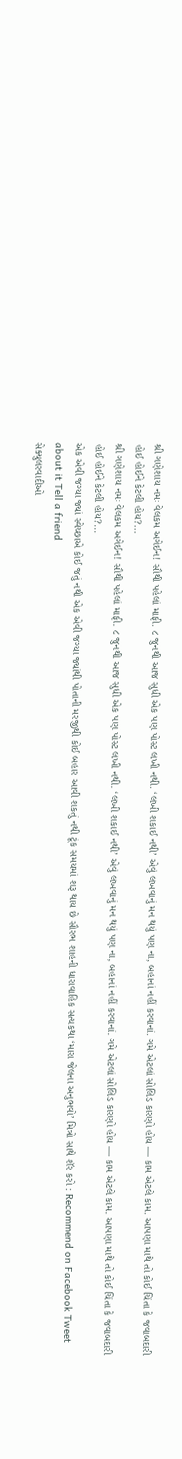શ્રી ગણેશાય નમઃ વેલકમ અગેઈન! સૌથી પહેલાં માફી. ૮ જુનથી આજ સુધી એક પણ પોસ્ટ લખી નથી. ‘લખી શકાઈ નથી’ એવું લખવાનું મન થયું પણ ના, બહાનાં નહીં કરવાનાં. ગમે એટલાં સોલિડ કારણો હોય — કામ એટલે કામ. આપણા માથે તો કોઈ ચિંતા કે જવાબદારી હોઈ હોઈને કેટલી હોય?...
શ્રી ગણેશાય નમઃ વેલકમ અગેઈન! સૌથી પહેલાં માફી. ૮ જુનથી આજ સુધી એક પણ પોસ્ટ લખી નથી. ‘લખી શકાઈ નથી’ એવું લખવાનું મન થયું પણ ના, બહાનાં નહીં કરવાનાં. ગમે એટલાં સોલિડ કારણો હોય — કામ એટલે કામ. આપણા માથે તો કોઈ ચિંતા કે જવાબદારી હોઈ હોઈને કેટલી હોય?...
એક એવી જગ્યા જ્યાં સ્વેચ્છાએ કોઈ જતું નથી એક એવી જગ્યા જ્યાંથી પોતાની મરજીથી કોઈ બહાર આવી શકતું નથી ટૂંક સમયમાં શરૂ થાય છે સૌરભ શાહની ધારાવાહિક સત્યકથા ‘મારા જેલના અનુભવો’ મિત્રો સાથે શૅર કરો : Recommend on Facebook Tweet about it Tell a friend
સેક્યુલરવાદીઓ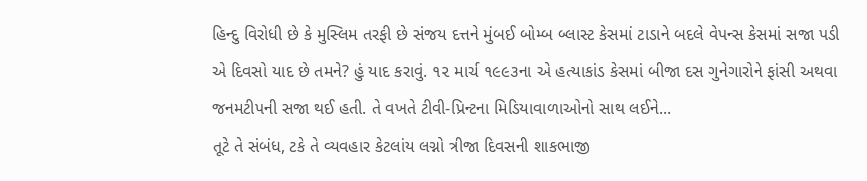હિન્દુ વિરોધી છે કે મુસ્લિમ તરફી છે સંજય દત્તને મુંબઈ બોમ્બ બ્લાસ્ટ કેસમાં ટાડાને બદલે વેપન્સ કેસમાં સજા પડી એ દિવસો યાદ છે તમને? હું યાદ કરાવું. ૧૨ માર્ચ ૧૯૯૩ના એ હત્યાકાંડ કેસમાં બીજા દસ ગુનેગારોને ફાંસી અથવા જનમટીપની સજા થઈ હતી. તે વખતે ટીવી-પ્રિન્ટના મિડિયાવાળાઓનો સાથ લઈને...
તૂટે તે સંબંધ, ટકે તે વ્યવહાર કેટલાંય લગ્નો ત્રીજા દિવસની શાકભાજી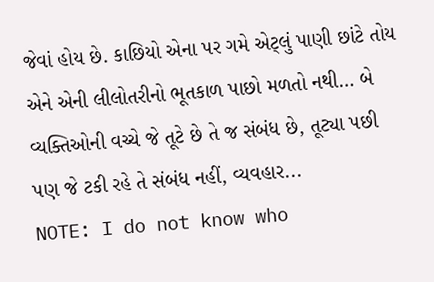જેવાં હોય છે. કાછિયો એના પર ગમે એટ્લું પાણી છાંટે તોય એને એની લીલોતરીનો ભૂતકાળ પાછો મળતો નથી… બે વ્યક્તિઓની વચ્ચે જે તૂટે છે તે જ સંબંધ છે, તૂટ્યા પછી પણ જે ટકી રહે તે સંબંધ નહીં, વ્યવહાર...
NOTE: I do not know who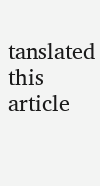tanslated this article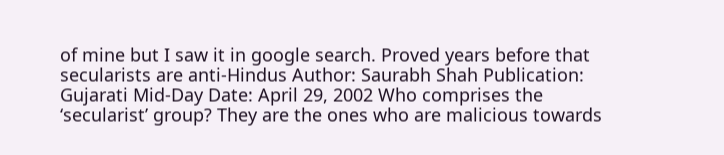of mine but I saw it in google search. Proved years before that secularists are anti-Hindus Author: Saurabh Shah Publication: Gujarati Mid-Day Date: April 29, 2002 Who comprises the ‘secularist’ group? They are the ones who are malicious towards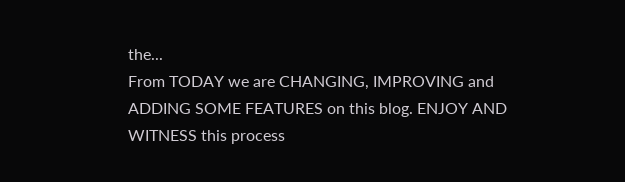the...
From TODAY we are CHANGING, IMPROVING and ADDING SOME FEATURES on this blog. ENJOY AND WITNESS this process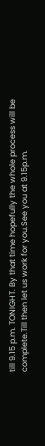till 9.15 p.m. TONIGHT. By that time hopefully the whole process will be complete.Till then let us work for you.See you at 9.15p.m.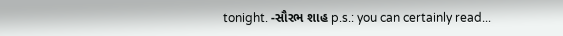tonight. -સૌરભ શાહ p.s.: you can certainly read...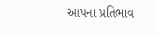આપના પ્રતિભાવ